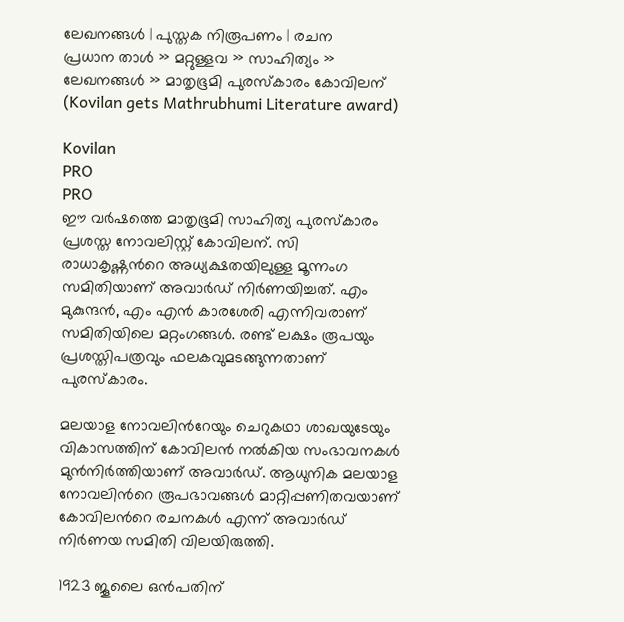ലേഖനങ്ങള്‍ | പുസ്തക നിരൂപണം | രചന
പ്രധാന താള്‍ » മറ്റുള്ളവ » സാഹിത്യം » ലേഖനങ്ങള്‍ » മാതൃഭൂമി പുരസ്കാരം കോവിലന് (Kovilan gets Mathrubhumi Literature award)

Kovilan
PRO
PRO
ഈ വര്‍ഷത്തെ മാതൃഭൂമി സാഹിത്യ പുരസ്കാരം പ്രശസ്ത നോവലിസ്റ്റ് കോവിലന്. സി രാധാകൃഷ്ണന്‍റെ അധ്യക്ഷതയിലുള്ള മൂന്നംഗ സമിതിയാണ് അവാര്‍ഡ് നിര്‍ണയിച്ചത്. എം മുകുന്ദന്‍, എം എന്‍ കാരശേരി എന്നിവരാണ് സമിതിയിലെ മറ്റംഗങ്ങള്‍. രണ്ട് ലക്ഷം രൂപയും പ്രശസ്തിപത്രവും ഫലകവുമടങ്ങുന്നതാണ് പുരസ്കാരം.

മലയാള നോവലിന്‍റേയും ചെറുകഥാ ശാഖയുടേയും വികാസത്തിന് കോവിലന്‍ നല്‍കിയ സംഭാവനകള്‍ മുന്‍നിര്‍ത്തിയാണ് അവാര്‍ഡ്. ആധുനിക മലയാള നോവലിന്‍റെ രൂപഭാവങ്ങള്‍ മാറ്റിപ്പണിതവയാണ് കോവിലന്‍റെ രചനകള്‍ എന്ന് അവാര്‍ഡ് നിര്‍ണയ സമിതി വിലയിരുത്തി.

1923 ജൂലൈ ഒന്‍പതിന്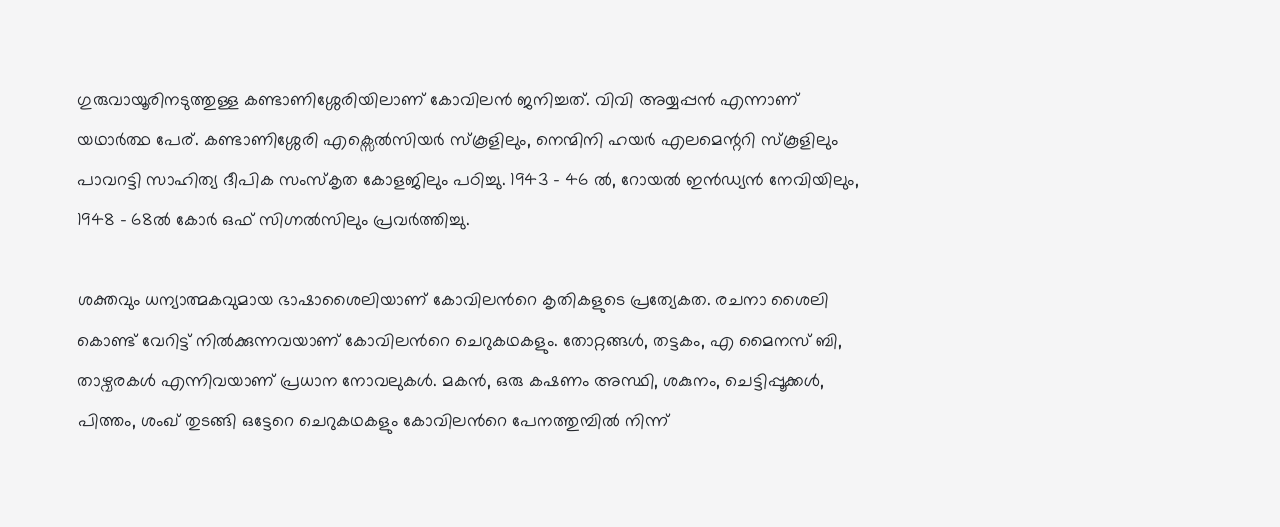ഗുരുവായൂരിനടുത്തുള്ള കണ്ടാണിശ്ശേരിയിലാണ് കോവിലന്‍ ജനിച്ചത്. വിവി അയ്യപ്പന്‍ എന്നാണ് യഥാര്‍ത്ഥ പേര്. കണ്ടാണിശ്ശേരി എക്സെല്‍‌സിയര്‍ സ്കൂളിലും, നെന്മിനി ഹയര്‍ എലമെന്ററി സ്കൂളിലും പാവറട്ടി സാഹിത്യ ദീപിക സംസ്കൃത കോളജിലും പഠിച്ചു. 1943 - 46 ല്‍, റോയല്‍ ഇന്‍ഡ്യന്‍ നേവിയിലും, 1948 - 68ല്‍ കോര്‍ ഒഫ് സിഗ്നല്‍‌സിലും പ്രവര്‍ത്തിച്ചു.

ശക്തവും ധന്യാത്മകവുമായ ഭാഷാശൈലിയാണ് കോവിലന്‍റെ കൃതികളുടെ പ്രത്യേകത. രചനാ ശൈലി കൊണ്ട് വേറിട്ട് നില്‍ക്കുന്നവയാണ് കോവിലന്‍റെ ചെറുകഥകളും. തോറ്റങ്ങള്‍, തട്ടകം, എ മൈനസ് ബി, താഴ്വരകള്‍ എന്നിവയാണ് പ്രധാന നോവലുകള്‍. മകന്‍, ഒരു കഷണം അസ്ഥി, ശകുനം, ചെട്ടിപ്പൂക്കള്‍, പിത്തം, ശംഖ് തുടങ്ങി ഒട്ടേറെ ചെറുകഥകളും കോവിലന്‍റെ പേനത്തുമ്പില്‍ നിന്ന്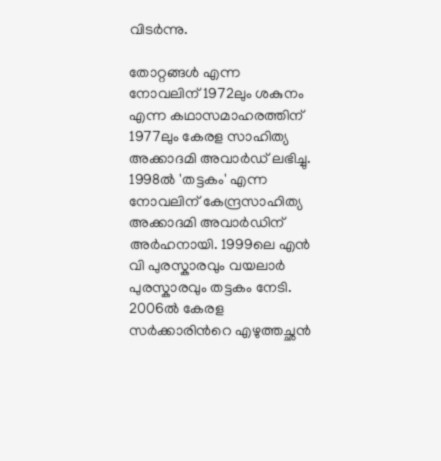വിടര്‍ന്നു.

തോറ്റങ്ങള്‍ എന്ന നോവലിന് 1972ലും ശകുനം എന്ന കഥാസമാഹരത്തിന് 1977ലും കേരള സാഹിത്യ അക്കാദമി അവാര്‍ഡ് ലഭിച്ചു. 1998ല്‍ 'തട്ടകം' എന്ന നോവലിന് കേന്ദ്രസാഹിത്യ അക്കാദമി അവാര്‍ഡിന് അര്‍ഹനായി. 1999ലെ എന്‍ വി പുരസ്കാരവും വയലാര്‍ പുരസ്കാരവും തട്ടകം നേടി. 2006ല്‍ കേരള സര്‍ക്കാരിന്‍റെ എഴുത്തച്ഛന്‍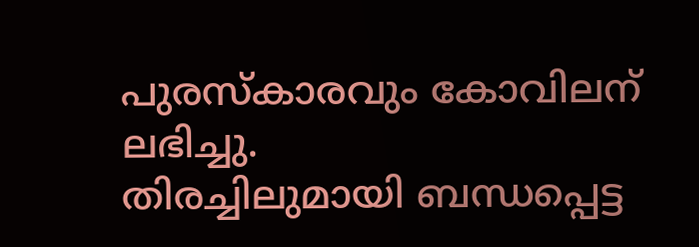പുരസ്‌കാരവും കോവിലന് ലഭിച്ചു.
തിരച്ചിലുമായി ബന്ധപ്പെട്ട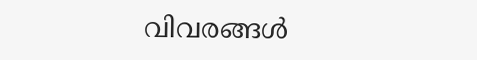വിവരങ്ങള്‍